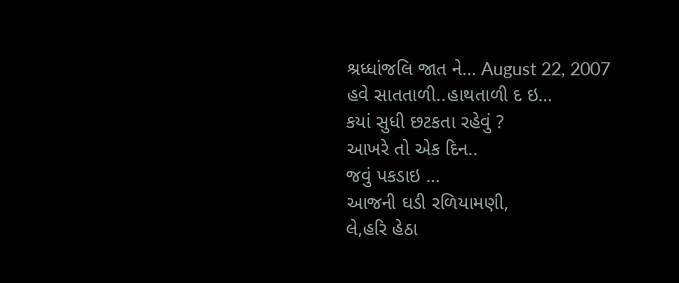શ્રધ્ધાંજલિ જાત ને… August 22, 2007
હવે સાતતાળી..હાથતાળી દ ઇ…
કયાં સુધી છટકતા રહેવું ?
આખરે તો એક દિન..
જવું પકડાઇ …
આજની ઘડી રળિયામણી,
લે,હરિ હેઠા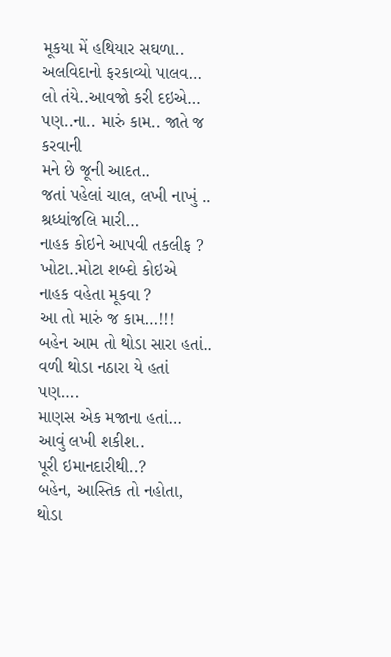મૂકયા મેં હથિયાર સઘળા..
અલવિદાનો ફરકાવ્યો પાલવ…
લો તંયે..આવજો કરી દઇએ…
પણ..ના.. મારું કામ.. જાતે જ કરવાની
મને છે જૂની આદત..
જતાં પહેલાં ચાલ, લખી નાખું ..
શ્રધ્ધાંજલિ મારી…
નાહક કોઇને આપવી તકલીફ ?
ખોટા..મોટા શબ્દો કોઇએ
નાહક વહેતા મૂકવા ?
આ તો મારું જ કામ…!!!
બહેન આમ તો થોડા સારા હતાં..
વળી થોડા નઠારા યે હતાં
પણ….
માણસ એક મજાના હતાં…
આવું લખી શકીશ..
પૂરી ઇમાનદારીથી..?
બહેન, આસ્તિક તો નહોતા,
થોડા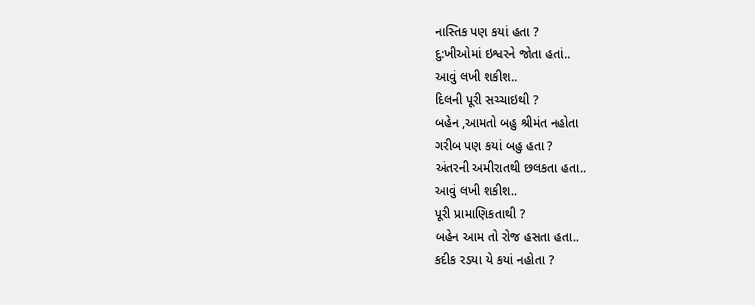નાસ્તિક પણ કયાં હતા ?
દુ:ખીઓમાં ઇશ્વરને જોતા હતાં..
આવું લખી શકીશ..
દિલની પૂરી સચ્ચાઇથી ?
બહેન ,આમતો બહુ શ્રીમંત નહોતા
ગરીબ પણ કયાં બહુ હતા ?
અંતરની અમીરાતથી છલકતા હતા..
આવું લખી શકીશ..
પૂરી પ્રામાણિકતાથી ?
બહેન આમ તો રોજ હસતા હતા..
કદીક રડયા યે કયાં નહોતા ?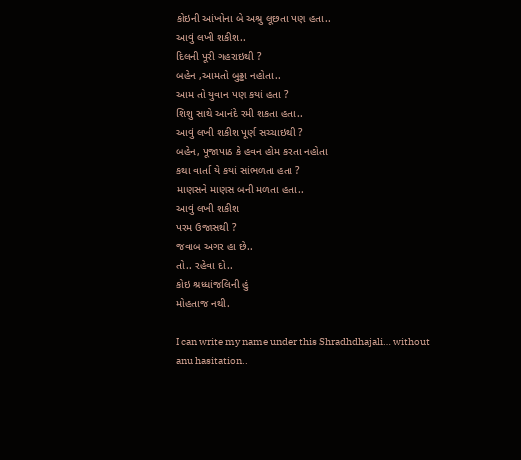કોઇની આંખોના બે અશ્રુ લૂછતા પણ હતા..
આવું લખી શકીશ..
દિલની પૂરી ગહરાઇથી ?
બહેન ,આમતો બુઢ્ઢા નહોતા..
આમ તો યુવાન પણ કયાં હતા ?
શિશુ સાથે આનંદે રમી શકતા હતા..
આવું લખી શકીશ પૂર્ણ સચ્ચાઇથી ?
બહેન, પૂજાપાઠ કે હવન હોમ કરતા નહોતા
કથા વાર્તા યે કયાં સાંભળતા હતા ?
માણસને માણસ બની મળતા હતા..
આવું લખી શકીશ
પરમ ઉજાસથી ?
જવાબ અગર હા છે..
તો.. રહેવા દો..
કોઇ શ્રધ્ધાંજલિની હું
મોહતાજ નથી.

I can write my name under this Shradhdhajali… without anu hasitation..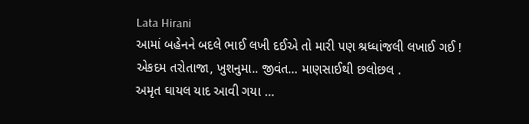Lata Hirani
આમાં બહેનને બદલે ભાઈ લખી દઈએ તો મારી પણ શ્રધ્ધાંજલી લખાઈ ગઈ !
એકદમ તરોતાજા, ખુશનુમા.. જીવંત… માણસાઈથી છલોછલ .
અમૃત ઘાયલ યાદ આવી ગયા …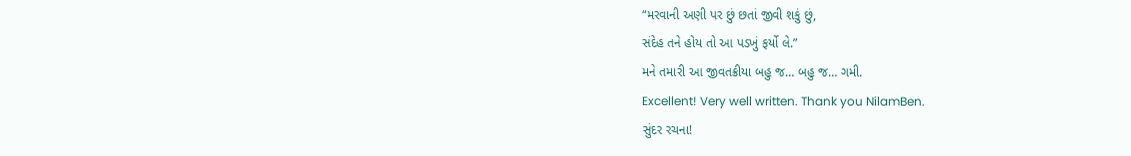“મરવાની અણી પર છું છતાં જીવી શકું છું,
સંદેહ તને હોય તો આ પડખું ફર્યો લે.”
મને તમારી આ જીવતક્રીયા બહુ જ… બહુ જ… ગમી.
Excellent! Very well written. Thank you NilamBen.
સુંદર રચના!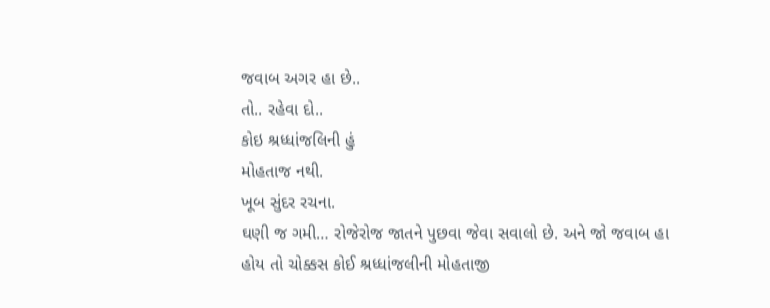જવાબ અગર હા છે..
તો.. રહેવા દો..
કોઇ શ્રધ્ધાંજલિની હું
મોહતાજ નથી.
ખૂબ સુંદર રચના.
ઘણી જ ગમી… રોજેરોજ જાતને પુછવા જેવા સવાલો છે. અને જો જવાબ હા હોય તો ચોક્કસ કોઈ શ્રધ્ધાંજલીની મોહતાજી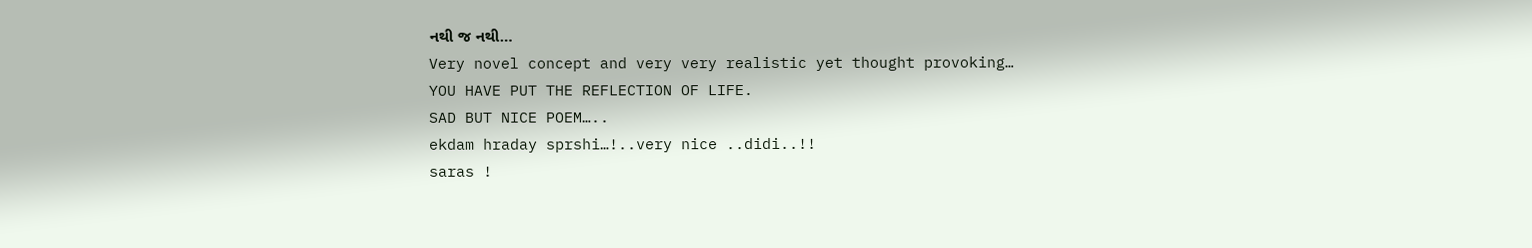નથી જ નથી…
Very novel concept and very very realistic yet thought provoking…
YOU HAVE PUT THE REFLECTION OF LIFE.
SAD BUT NICE POEM…..
ekdam hraday sprshi…!..very nice ..didi..!!
saras !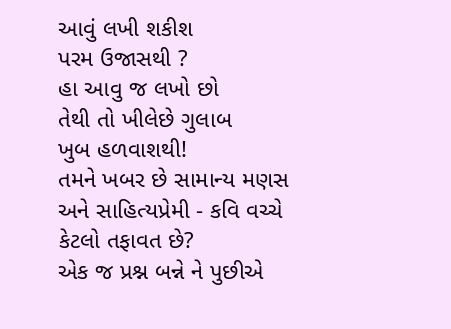આવું લખી શકીશ
પરમ ઉજાસથી ?
હા આવુ જ લખો છો
તેથી તો ખીલેછે ગુલાબ
ખુબ હળવાશથી!
તમને ખબર છે સામાન્ય મણસ અને સાહિત્યપ્રેમી - કવિ વચ્ચે કેટલો તફાવત છે?
એક જ પ્રશ્ન બન્ને ને પુછીએ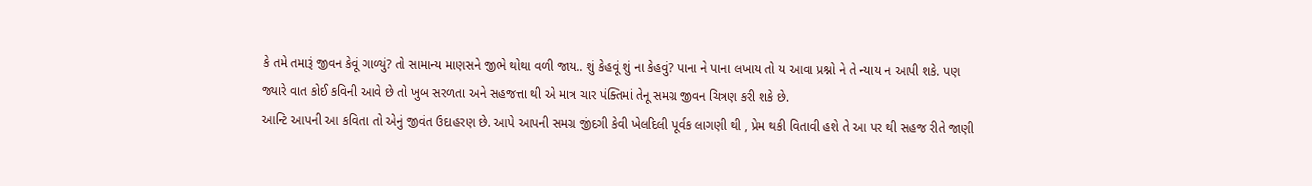કે તમે તમારૂં જીવન કેવૂં ગાળ્યું? તો સામાન્ય માણસને જીભે થોથા વળી જાય.. શું કેહવૂં શું ના કેહવું? પાના ને પાના લખાય તો ય આવા પ્રશ્નો ને તે ન્યાય ન આપી શકે. પણ જ્યારે વાત કોઈ કવિની આવે છે તો ખુબ સરળતા અને સહજત્તા થી એ માત્ર ચાર પંક્તિમાં તેનૂ સમગ્ર જીવન ચિત્રણ કરી શકે છે.
આન્ટિ આપની આ કવિતા તો એનું જીવંત ઉદાહરણ છે. આપે આપની સમગ્ર જીંદગી કેવી ખેલદિલી પૂર્વક લાગણી થી , પ્રેમ થકી વિતાવી હશે તે આ પર થી સહજ રીતે જાણી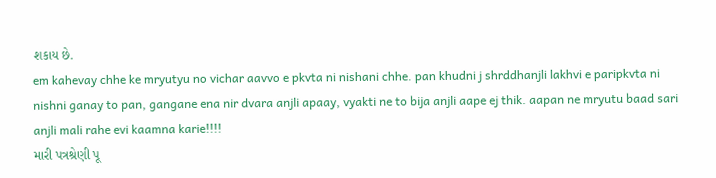શકાય છે.
em kahevay chhe ke mryutyu no vichar aavvo e pkvta ni nishani chhe. pan khudni j shrddhanjli lakhvi e paripkvta ni nishni ganay to pan, gangane ena nir dvara anjli apaay, vyakti ne to bija anjli aape ej thik. aapan ne mryutu baad sari anjli mali rahe evi kaamna karie!!!!
મારી પત્રશ્રેણી પૂ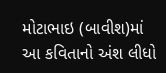મોટાભાઇ (બાવીશ)માં આ કવિતાનો અંશ લીધો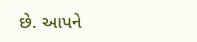છે. આપને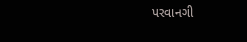પરવાનગી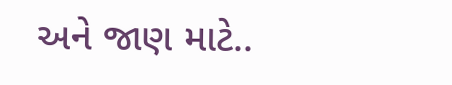અને જાણ માટે..